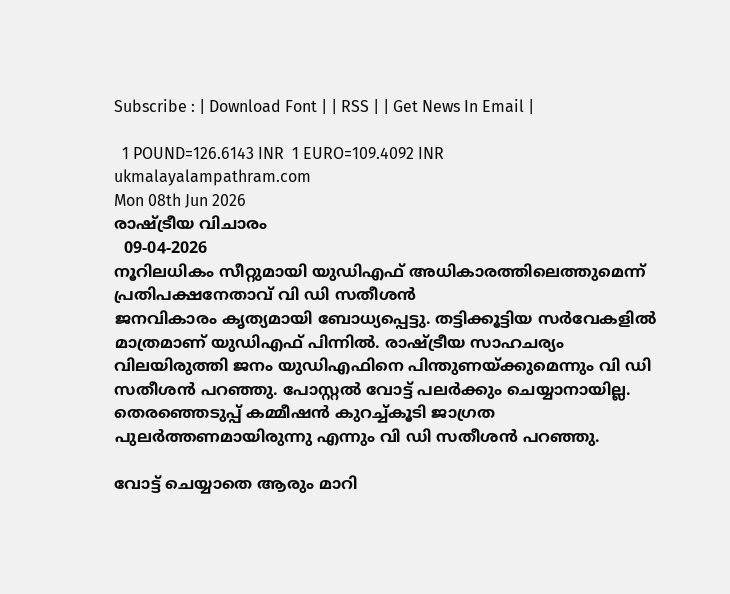Subscribe : | Download Font | | RSS | | Get News In Email |

  1 POUND=126.6143 INR  1 EURO=109.4092 INR
ukmalayalampathram.com
Mon 08th Jun 2026
രാഷ്ട്രീയ വിചാരം
  09-04-2026
നൂറിലധികം സീറ്റുമായി യുഡിഎഫ് അധികാരത്തിലെത്തുമെന്ന് പ്രതിപക്ഷനേതാവ് വി ഡി സതീശന്‍
ജനവികാരം കൃത്യമായി ബോധ്യപ്പെട്ടു. തട്ടിക്കൂട്ടിയ സര്‍വേകളില്‍ മാത്രമാണ് യുഡിഎഫ് പിന്നില്‍. രാഷ്ട്രീയ സാഹചര്യം വിലയിരുത്തി ജനം യുഡിഎഫിനെ പിന്തുണയ്ക്കുമെന്നും വി ഡി സതീശന്‍ പറഞ്ഞു. പോസ്റ്റല്‍ വോട്ട് പലര്‍ക്കും ചെയ്യാനായില്ല. തെരഞ്ഞെടുപ്പ് കമ്മീഷന്‍ കുറച്ച്കൂടി ജാഗ്രത പുലര്‍ത്തണമായിരുന്നു എന്നും വി ഡി സതീശന്‍ പറഞ്ഞു.

വോട്ട് ചെയ്യാതെ ആരും മാറി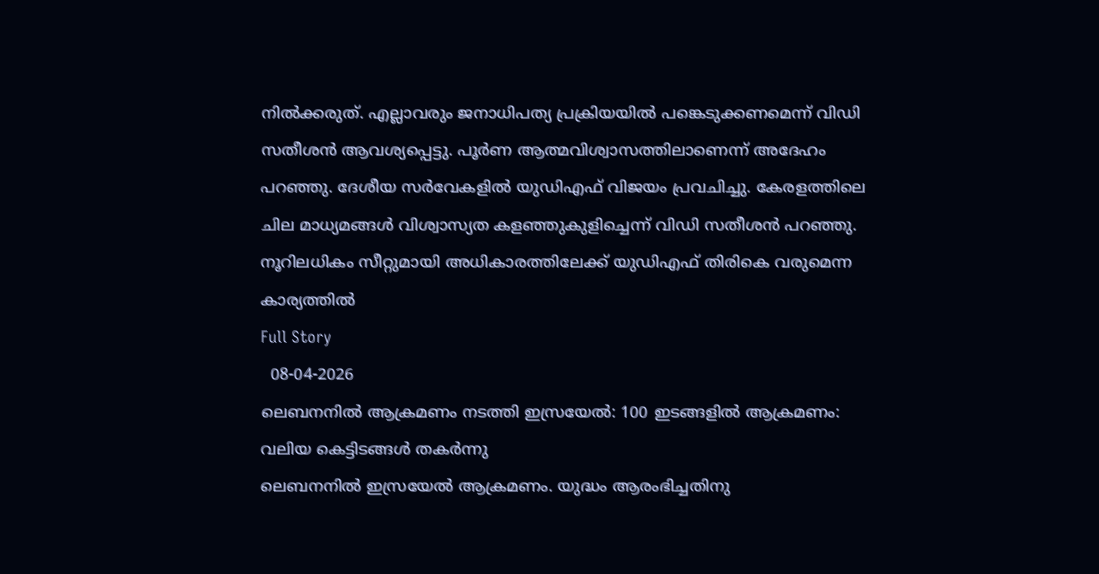നില്‍ക്കരുത്. എല്ലാവരും ജനാധിപത്യ പ്രക്രിയയില്‍ പങ്കെടുക്കണമെന്ന് വിഡി സതീശന്‍ ആവശ്യപ്പെട്ടു. പൂര്‍ണ ആത്മവിശ്വാസത്തിലാണെന്ന് അദേഹം പറഞ്ഞു. ദേശീയ സര്‍വേകളില്‍ യുഡിഎഫ് വിജയം പ്രവചിച്ചു. കേരളത്തിലെ ചില മാധ്യമങ്ങള്‍ വിശ്വാസ്യത കളഞ്ഞുകുളിച്ചെന്ന് വിഡി സതീശന്‍ പറഞ്ഞു. നൂറിലധികം സീറ്റുമായി അധികാരത്തിലേക്ക് യുഡിഎഫ് തിരികെ വരുമെന്ന കാര്യത്തില്‍
Full Story
  08-04-2026
ലെബനനില്‍ ആക്രമണം നടത്തി ഇസ്രയേല്‍: 100 ഇടങ്ങളില്‍ ആക്രമണം: വലിയ കെട്ടിടങ്ങള്‍ തകര്‍ന്നു
ലെബനനില്‍ ഇസ്രയേല്‍ ആക്രമണം. യുദ്ധം ആരംഭിച്ചതിനു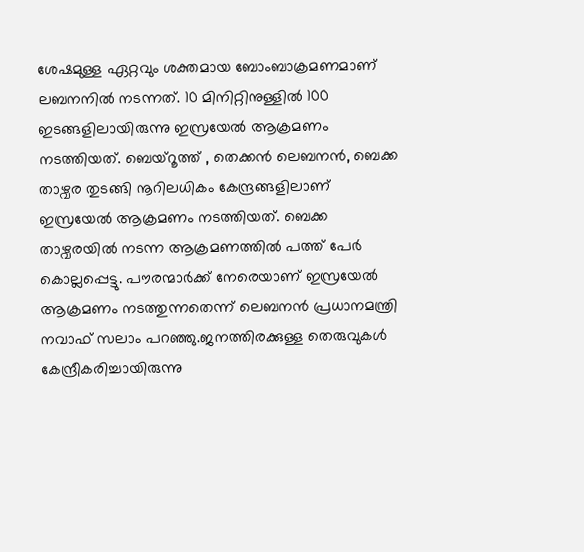ശേഷമുള്ള ഏറ്റവും ശക്തമായ ബോംബാക്രമണമാണ് ലബനനില്‍ നടന്നത്. 10 മിനിറ്റിനുള്ളില്‍ 100 ഇടങ്ങളിലായിരുന്നു ഇസ്രയേല്‍ ആക്രമണം നടത്തിയത്. ബെയ്‌റൂത്ത് , തെക്കന്‍ ലെബനന്‍, ബെക്ക താഴ്വര തുടങ്ങി നൂറിലധികം കേന്ദ്രങ്ങളിലാണ് ഇസ്രയേല്‍ ആക്രമണം നടത്തിയത്. ബെക്ക താഴ്വരയില്‍ നടന്ന ആക്രമണത്തില്‍ പത്ത് പേര്‍ കൊല്ലപ്പെട്ടു. പൗരന്മാര്‍ക്ക് നേരെയാണ് ഇസ്രയേല്‍ ആക്രമണം നടത്തുന്നതെന്ന് ലെബനന്‍ പ്രധാനമന്ത്രി നവാഫ് സലാം പറഞ്ഞു.ജനത്തിരക്കുള്ള തെരുവുകള്‍ കേന്ദ്രീകരിച്ചായിരുന്നു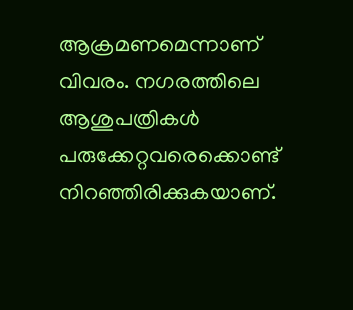ആക്രമണമെന്നാണ് വിവരം. നഗരത്തിലെ ആശുപത്രികള്‍ പരുക്കേറ്റവരെക്കൊണ്ട് നിറഞ്ഞിരിക്കുകയാണ്.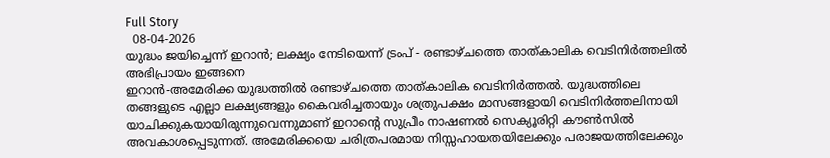Full Story
  08-04-2026
യുദ്ധം ജയിച്ചെന്ന് ഇറാന്‍; ലക്ഷ്യം നേടിയെന്ന് ട്രംപ് - രണ്ടാഴ്ചത്തെ താത്കാലിക വെടിനിര്‍ത്തലില്‍ അഭിപ്രായം ഇങ്ങനെ
ഇറാന്‍-അമേരിക്ക യുദ്ധത്തില്‍ രണ്ടാഴ്ചത്തെ താത്കാലിക വെടിനിര്‍ത്തല്‍. യുദ്ധത്തിലെ തങ്ങളുടെ എല്ലാ ലക്ഷ്യങ്ങളും കൈവരിച്ചതായും ശത്രുപക്ഷം മാസങ്ങളായി വെടിനിര്‍ത്തലിനായി യാചിക്കുകയായിരുന്നുവെന്നുമാണ് ഇറാന്റെ സുപ്രീം നാഷണല്‍ സെക്യൂരിറ്റി കൗണ്‍സില്‍ അവകാശപ്പെടുന്നത്. അമേരിക്കയെ ചരിത്രപരമായ നിസ്സഹായതയിലേക്കും പരാജയത്തിലേക്കും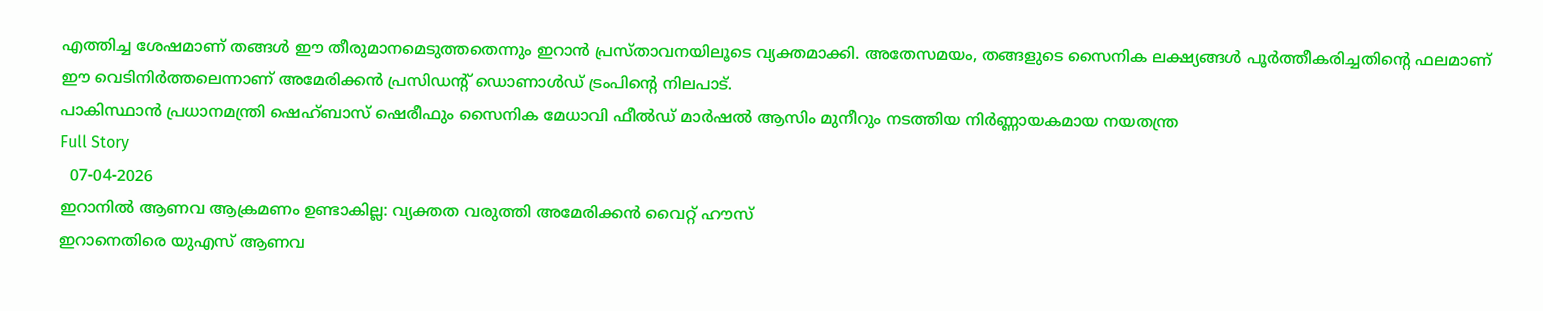എത്തിച്ച ശേഷമാണ് തങ്ങള്‍ ഈ തീരുമാനമെടുത്തതെന്നും ഇറാന്‍ പ്രസ്താവനയിലൂടെ വ്യക്തമാക്കി. അതേസമയം, തങ്ങളുടെ സൈനിക ലക്ഷ്യങ്ങള്‍ പൂര്‍ത്തീകരിച്ചതിന്റെ ഫലമാണ് ഈ വെടിനിര്‍ത്തലെന്നാണ് അമേരിക്കന്‍ പ്രസിഡന്റ് ഡൊണാള്‍ഡ് ട്രംപിന്റെ നിലപാട്.
പാകിസ്ഥാന്‍ പ്രധാനമന്ത്രി ഷെഹ്ബാസ് ഷെരീഫും സൈനിക മേധാവി ഫീല്‍ഡ് മാര്‍ഷല്‍ ആസിം മുനീറും നടത്തിയ നിര്‍ണ്ണായകമായ നയതന്ത്ര
Full Story
  07-04-2026
ഇറാനില്‍ ആണവ ആക്രമണം ഉണ്ടാകില്ല: വ്യക്തത വരുത്തി അമേരിക്കന്‍ വൈറ്റ് ഹൗസ്
ഇറാനെതിരെ യുഎസ് ആണവ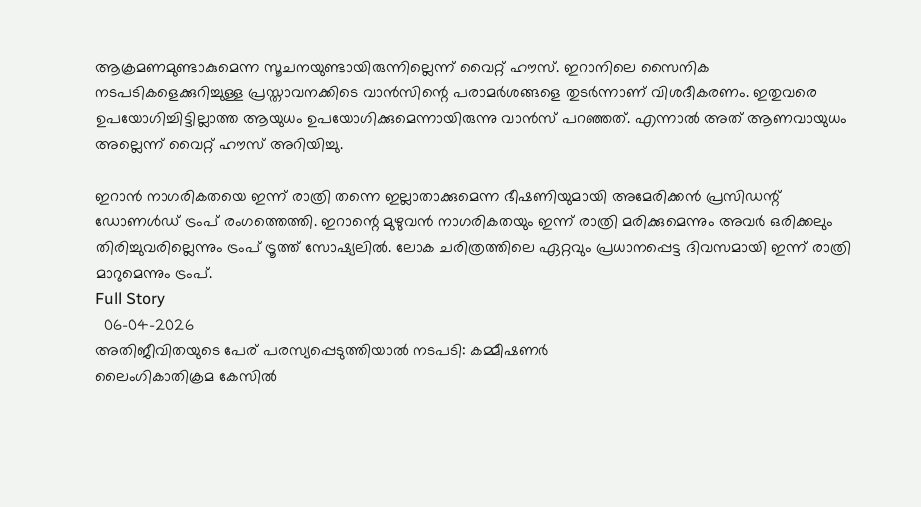ആക്രമണമുണ്ടാകുമെന്ന സൂചനയുണ്ടായിരുന്നില്ലെന്ന് വൈറ്റ് ഹൗസ്. ഇറാനിലെ സൈനിക നടപടികളെക്കുറിച്ചുള്ള പ്രസ്താവനക്കിടെ വാന്‍സിന്റെ പരാമര്‍ശങ്ങളെ തുടര്‍ന്നാണ് വിശദീകരണം. ഇതുവരെ ഉപയോഗിച്ചിട്ടില്ലാത്ത ആയുധം ഉപയോഗിക്കുമെന്നായിരുന്നു വാന്‍സ് പറഞ്ഞത്. എന്നാല്‍ അത് ആണവായുധം അല്ലെന്ന് വൈറ്റ് ഹൗസ് അറിയിച്ചു.

ഇറാന്‍ നാഗരികതയെ ഇന്ന് രാത്രി തന്നെ ഇല്ലാതാക്കുമെന്ന ഭീഷണിയുമായി അമേരിക്കന്‍ പ്രസിഡന്റ് ഡോണള്‍ഡ് ട്രംപ് രംഗത്തെത്തി. ഇറാന്റെ മുഴുവന്‍ നാഗരികതയും ഇന്ന് രാത്രി മരിക്കുമെന്നും അവര്‍ ഒരിക്കലും തിരിച്ചുവരില്ലെന്നും ട്രംപ് ട്രൂത്ത് സോഷ്യലില്‍. ലോക ചരിത്രത്തിലെ ഏറ്റവും പ്രധാനപ്പെട്ട ദിവസമായി ഇന്ന് രാത്രി മാറുമെന്നും ട്രംപ്.
Full Story
  06-04-2026
അതിജീവിതയുടെ പേര് പരസ്യപ്പെടുത്തിയാല്‍ നടപടി: കമ്മീഷണര്‍
ലൈംഗികാതിക്രമ കേസില്‍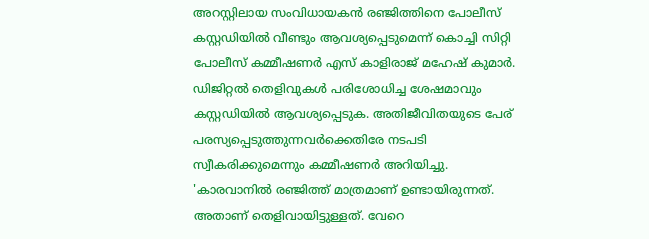അറസ്റ്റിലായ സംവിധായകന്‍ രഞ്ജിത്തിനെ പോലീസ് കസ്റ്റഡിയില്‍ വീണ്ടും ആവശ്യപ്പെടുമെന്ന് കൊച്ചി സിറ്റി പോലീസ് കമ്മീഷണര്‍ എസ് കാളിരാജ് മഹേഷ് കുമാര്‍. ഡിജിറ്റല്‍ തെളിവുകള്‍ പരിശോധിച്ച ശേഷമാവും കസ്റ്റഡിയില്‍ ആവശ്യപ്പെടുക. അതിജീവിതയുടെ പേര് പരസ്യപ്പെടുത്തുന്നവര്‍ക്കെതിരേ നടപടി സ്വീകരിക്കുമെന്നും കമ്മീഷണര്‍ അറിയിച്ചു.
'കാരവാനില്‍ രഞ്ജിത്ത് മാത്രമാണ് ഉണ്ടായിരുന്നത്. അതാണ് തെളിവായിട്ടുള്ളത്. വേറെ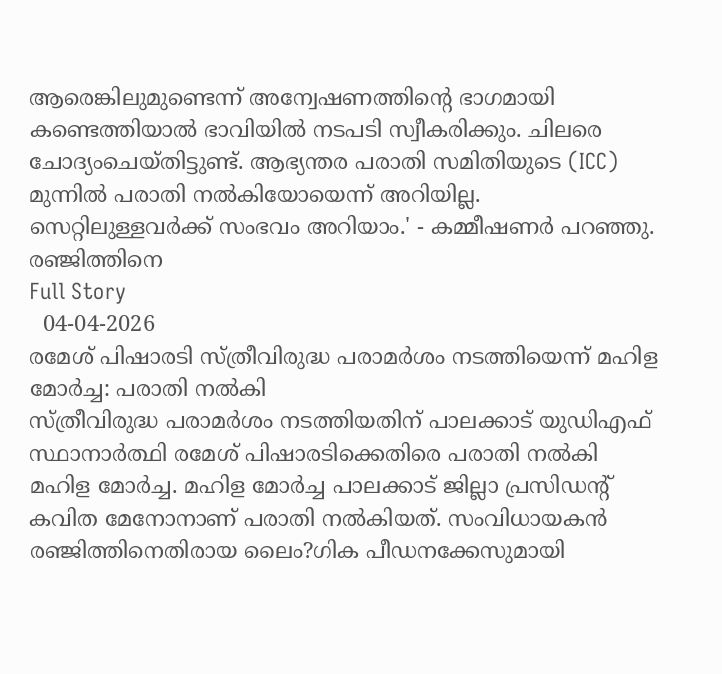ആരെങ്കിലുമുണ്ടെന്ന് അന്വേഷണത്തിന്റെ ഭാഗമായി കണ്ടെത്തിയാല്‍ ഭാവിയില്‍ നടപടി സ്വീകരിക്കും. ചിലരെ ചോദ്യംചെയ്തിട്ടുണ്ട്. ആഭ്യന്തര പരാതി സമിതിയുടെ (ICC) മുന്നില്‍ പരാതി നല്‍കിയോയെന്ന് അറിയില്ല. സെറ്റിലുള്ളവര്‍ക്ക് സംഭവം അറിയാം.' - കമ്മീഷണര്‍ പറഞ്ഞു.
രഞ്ജിത്തിനെ
Full Story
  04-04-2026
രമേശ് പിഷാരടി സ്ത്രീവിരുദ്ധ പരാമര്‍ശം നടത്തിയെന്ന് മഹിള മോര്‍ച്ച: പരാതി നല്‍കി
സ്ത്രീവിരുദ്ധ പരാമര്‍ശം നടത്തിയതിന് പാലക്കാട് യുഡിഎഫ് സ്ഥാനാര്‍ത്ഥി രമേശ് പിഷാരടിക്കെതിരെ പരാതി നല്‍കി മഹിള മോര്‍ച്ച. മഹിള മോര്‍ച്ച പാലക്കാട് ജില്ലാ പ്രസിഡന്റ് കവിത മേനോനാണ് പരാതി നല്‍കിയത്. സംവിധായകന്‍ രഞ്ജിത്തിനെതിരായ ലൈം?ഗിക പീഡനക്കേസുമായി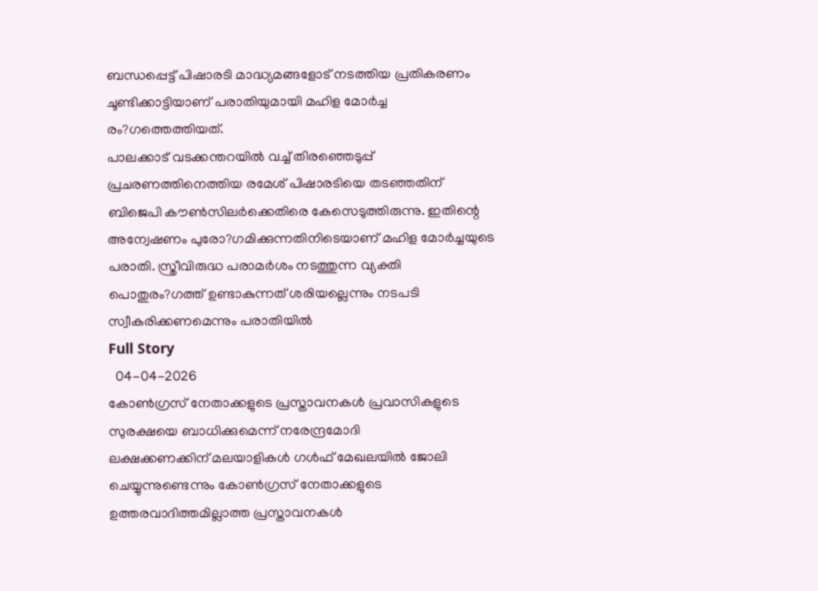ബന്ധപ്പെട്ട് പിഷാരടി മാദ്ധ്യമങ്ങളോട് നടത്തിയ പ്രതികരണം ചൂണ്ടിക്കാട്ടിയാണ് പരാതിയുമായി മഹിള മോര്‍ച്ച രം?ഗത്തെത്തിയത്.
പാലക്കാട് വടക്കന്തറയില്‍ വച്ച് തിരഞ്ഞെടുപ്പ് പ്രചരണത്തിനെത്തിയ രമേശ് പിഷാരടിയെ തടഞ്ഞതിന് ബിജെപി കൗണ്‍സിലര്‍ക്കെതിരെ കേസെടുത്തിരുന്നു. ഇതിന്റെ അന്വേഷണം പുരോ?ഗമിക്കുന്നതിനിടെയാണ് മഹിള മോര്‍ച്ചയുടെ പരാതി. സ്ത്രീവിരുദ്ധ പരാമര്‍ശം നടത്തുന്ന വ്യക്തി പൊതുരം?ഗത്ത് ഉണ്ടാകുന്നത് ശരിയല്ലെന്നും നടപടി സ്വീകരിക്കണമെന്നും പരാതിയില്‍
Full Story
  04-04-2026
കോണ്‍ഗ്രസ് നേതാക്കളുടെ പ്രസ്താവനകള്‍ പ്രവാസികളുടെ സുരക്ഷയെ ബാധിക്കുമെന്ന് നരേന്ദ്രമോദി
ലക്ഷക്കണക്കിന് മലയാളികള്‍ ഗള്‍ഫ് മേഖലയില്‍ ജോലി ചെയ്യുന്നുണ്ടെന്നും കോണ്‍ഗ്രസ് നേതാക്കളുടെ ഉത്തരവാദിത്തമില്ലാത്ത പ്രസ്താവനകള്‍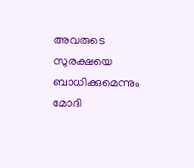അവരുടെ സുരക്ഷയെ ബാധിക്കുമെന്നും മോദി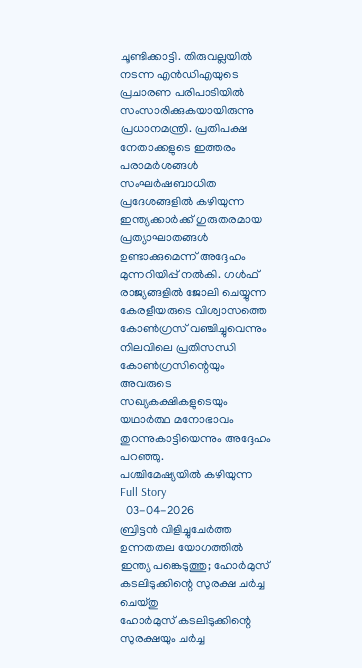ചൂണ്ടിക്കാട്ടി. തിരുവല്ലയില്‍ നടന്ന എന്‍ഡിഎയുടെ പ്രചാരണ പരിപാടിയില്‍ സംസാരിക്കുകയായിരുന്നു പ്രധാനമന്ത്രി. പ്രതിപക്ഷ നേതാക്കളുടെ ഇത്തരം പരാമര്‍ശങ്ങള്‍ സംഘര്‍ഷബാധിത പ്രദേശങ്ങളില്‍ കഴിയുന്ന ഇന്ത്യക്കാര്‍ക്ക് ഗുരുതരമായ പ്രത്യാഘാതങ്ങള്‍ ഉണ്ടാക്കുമെന്ന് അദ്ദേഹം മുന്നറിയിപ്പ് നല്‍കി. ഗള്‍ഫ് രാജ്യങ്ങളില്‍ ജോലി ചെയ്യുന്ന കേരളീയരുടെ വിശ്വാസത്തെ കോണ്‍ഗ്രസ് വഞ്ചിച്ചുവെന്നും നിലവിലെ പ്രതിസന്ധി കോണ്‍ഗ്രസിന്റെയും അവരുടെ സഖ്യകക്ഷികളുടെയും യഥാര്‍ത്ഥ മനോഭാവം തുറന്നുകാട്ടിയെന്നും അദ്ദേഹം പറഞ്ഞു.
പശ്ചിമേഷ്യയില്‍ കഴിയുന്ന
Full Story
  03-04-2026
ബ്രിട്ടന്‍ വിളിച്ചുചേര്‍ത്ത ഉന്നതതല യോഗത്തില്‍ ഇന്ത്യ പങ്കെടുത്തു; ഹോര്‍മുസ് കടലിടുക്കിന്റെ സുരക്ഷ ചര്‍ച്ച ചെയ്തു
ഹോര്‍മുസ് കടലിടുക്കിന്റെ സുരക്ഷയും ചര്‍ച്ച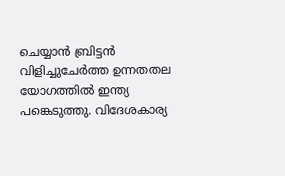ചെയ്യാന്‍ ബ്രിട്ടന്‍ വിളിച്ചുചേര്‍ത്ത ഉന്നതതല യോഗത്തില്‍ ഇന്ത്യ പങ്കെടുത്തു. വിദേശകാര്യ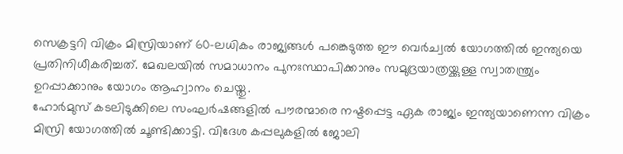സെക്രട്ടറി വിക്രം മിസ്രിയാണ് 60-ലധികം രാജ്യങ്ങള്‍ പങ്കെടുത്ത ഈ വെര്‍ച്വല്‍ യോഗത്തില്‍ ഇന്ത്യയെ പ്രതിനിധീകരിച്ചത്. മേഖലയില്‍ സമാധാനം പുനഃസ്ഥാപിക്കാനും സമുദ്രയാത്രയ്ക്കുള്ള സ്വാതന്ത്ര്യം ഉറപ്പാക്കാനും യോഗം ആഹ്വാനം ചെയ്തു.
ഹോര്‍മുസ് കടലിടുക്കിലെ സംഘര്‍ഷങ്ങളില്‍ പൗരന്മാരെ നഷ്ടപ്പെട്ട ഏക രാജ്യം ഇന്ത്യയാണെന്ന വിക്രം മിസ്രി യോഗത്തില്‍ ചൂണ്ടിക്കാട്ടി. വിദേശ കപ്പലുകളില്‍ ജോലി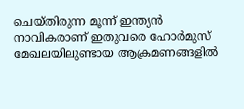ചെയ്തിരുന്ന മൂന്ന് ഇന്ത്യന്‍ നാവികരാണ് ഇതുവരെ ഹോര്‍മുസ് മേഖലയിലുണ്ടായ ആക്രമണങ്ങളില്‍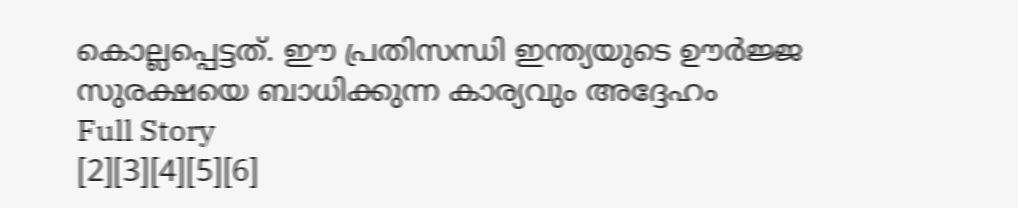കൊല്ലപ്പെട്ടത്. ഈ പ്രതിസന്ധി ഇന്ത്യയുടെ ഊര്‍ജ്ജ സുരക്ഷയെ ബാധിക്കുന്ന കാര്യവും അദ്ദേഹം
Full Story
[2][3][4][5][6]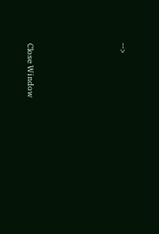-->





Close Window